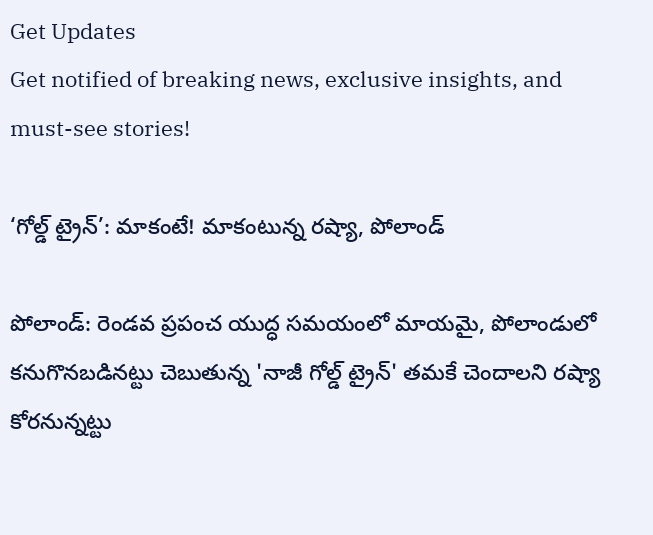Get Updates
Get notified of breaking news, exclusive insights, and must-see stories!

‘గోల్డ్ ట్రైన్’: మాకంటే! మాకంటున్న రష్యా, పోలాండ్

పోలాండ్: రెండవ ప్రపంచ యుద్ధ సమయంలో మాయమై, పోలాండులో కనుగొనబడినట్టు చెబుతున్న 'నాజీ గోల్డ్ ట్రైన్' తమకే చెందాలని రష్యా కోరనున్నట్టు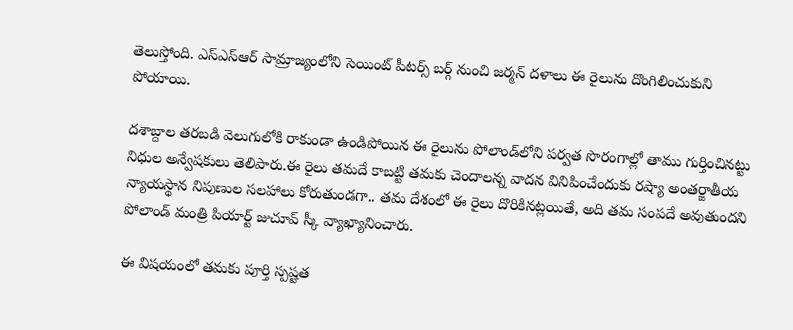తెలుస్తోంది. ఎస్ఎస్ఆర్ సామ్రాజ్యంలోని సెయింట్ పీటర్స్ బర్గ్ నుంచి జర్మన్ దళాలు ఈ రైలును దొంగిలించుకుని పోయాయి.

దశాబ్దాల తరబడి వెలుగులోకి రాకుండా ఉండిపోయిన ఈ రైలును పోలాండ్‌లోని పర్వత సొరంగాల్లో తాము గుర్తించినట్టు నిధుల అన్వేషకులు తెలిపారు.ఈ రైలు తమదే కాబట్టి తమకు చెందాలన్న వాదన వినిపించేందుకు రష్యా అంతర్జాతీయ న్యాయస్థాన నిపుణుల సలహాలు కోరుతుండగా.. తమ దేశంలో ఈ రైలు దొరికినట్లయితే, అది తమ సంపదే అవుతుందని పోలాండ్ మంత్రి పియార్ట్ జుచూవ్ స్కీ వ్యాఖ్యానించారు.

ఈ విషయంలో తమకు పూర్తి స్పష్టత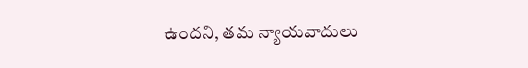ఉందని, తమ న్యాయవాదులు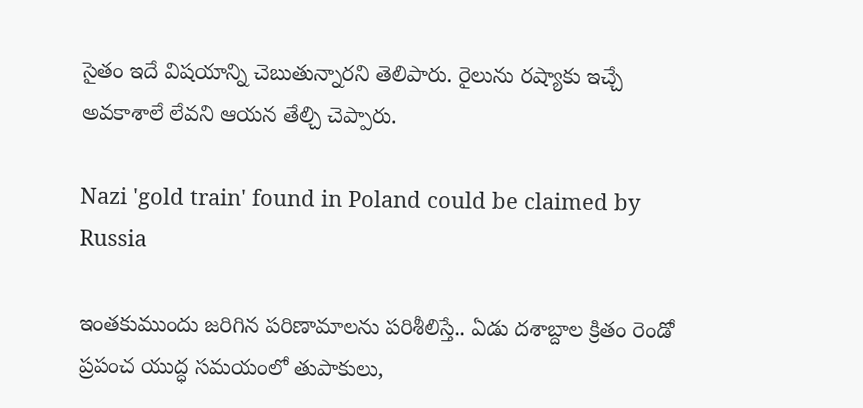సైతం ఇదే విషయాన్ని చెబుతున్నారని తెలిపారు. రైలును రష్యాకు ఇచ్చే అవకాశాలే లేవని ఆయన తేల్చి చెప్పారు.

Nazi 'gold train' found in Poland could be claimed by Russia

ఇంతకుముందు జరిగిన పరిణామాలను పరిశీలిస్తే.. ఏడు దశాబ్దాల క్రితం రెండో ప్రపంచ యుద్ధ సమయంలో తుపాకులు,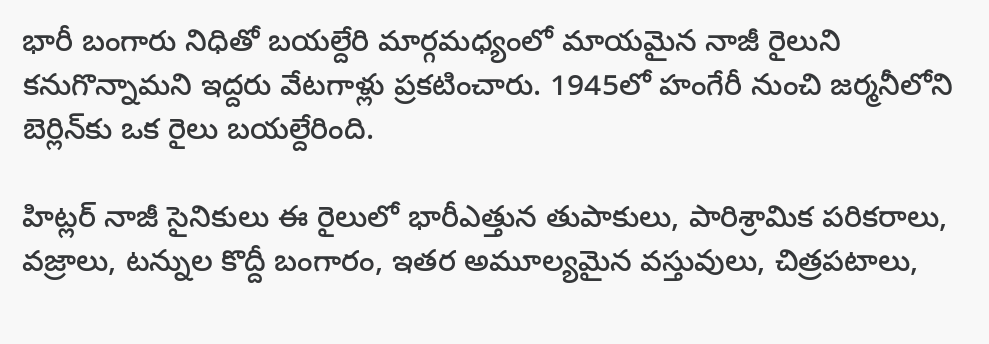భారీ బంగారు నిధితో బయల్దేరి మార్గమధ్యంలో మాయమైన నాజీ రైలుని కనుగొన్నామని ఇద్దరు వేటగాళ్లు ప్రకటించారు. 1945లో హంగేరీ నుంచి జర్మనీలోని బెర్లిన్‌కు ఒక రైలు బయల్దేరింది.

హిట్లర్ నాజీ సైనికులు ఈ రైలులో భారీఎత్తున తుపాకులు, పారిశ్రామిక పరికరాలు, వజ్రాలు, టన్నుల కొద్దీ బంగారం, ఇతర అమూల్యమైన వస్తువులు, చిత్రపటాలు,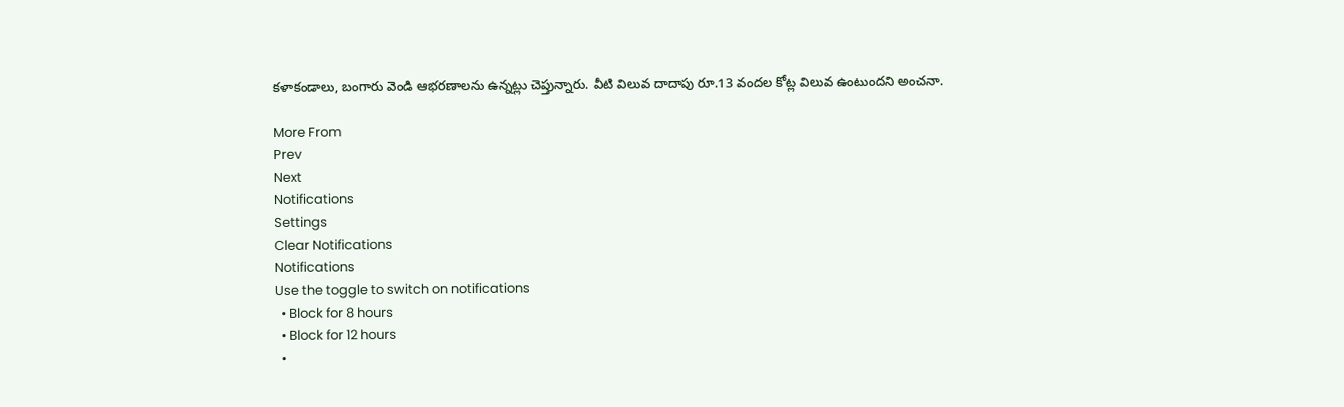కళాకండాలు, బంగారు వెండి ఆభరణాలను ఉన్నట్లు చెప్తున్నారు. వీటి విలువ దాదాపు రూ.13 వందల కోట్ల విలువ ఉంటుందని అంచనా.

More From
Prev
Next
Notifications
Settings
Clear Notifications
Notifications
Use the toggle to switch on notifications
  • Block for 8 hours
  • Block for 12 hours
  •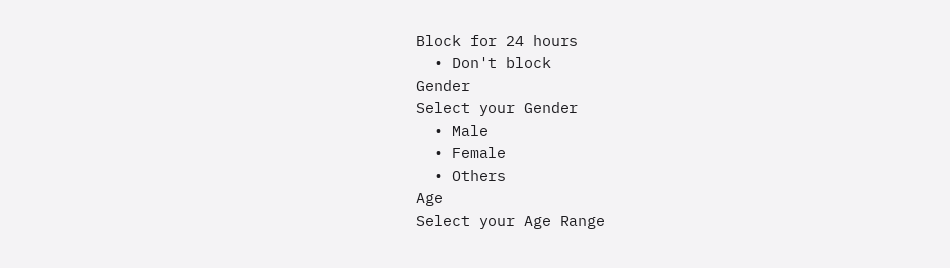Block for 24 hours
  • Don't block
Gender
Select your Gender
  • Male
  • Female
  • Others
Age
Select your Age Range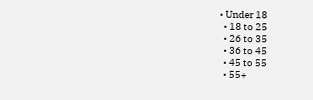• Under 18
  • 18 to 25
  • 26 to 35
  • 36 to 45
  • 45 to 55
  • 55+